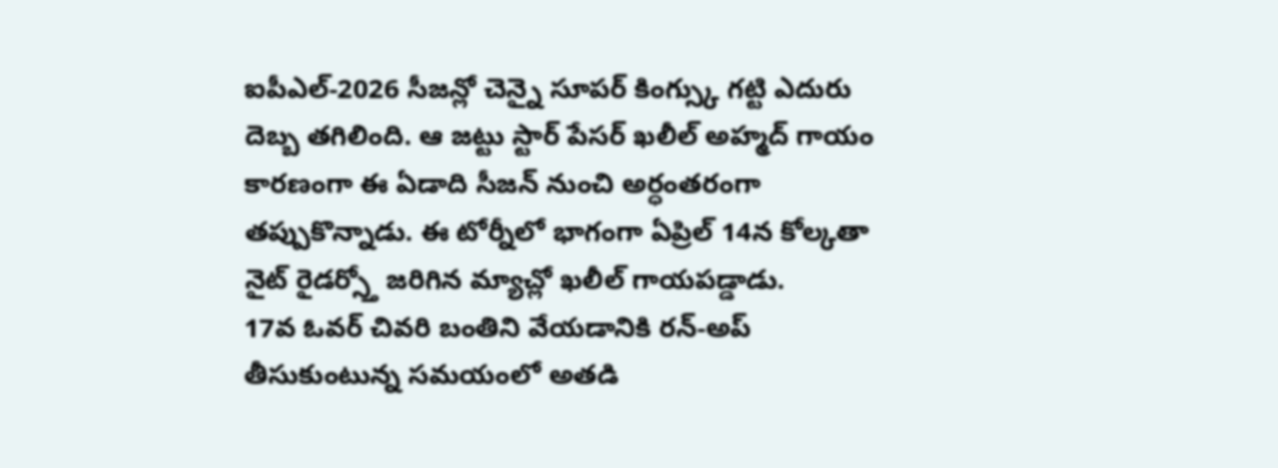ఐపీఎల్-2026 సీజన్లో చెన్నై సూపర్ కింగ్స్కు గట్టి ఎదురు దెబ్బ తగిలింది. ఆ జట్టు స్టార్ పేసర్ ఖలీల్ అహ్మద్ గాయం కారణంగా ఈ ఏడాది సీజన్ నుంచి అర్ధంతరంగా తప్పుకొన్నాడు. ఈ టోర్నీలో భాగంగా ఏప్రిల్ 14న కోల్కతా నైట్ రైడర్స్తో జరిగిన మ్యాచ్లో ఖలీల్ గాయపడ్డాడు.
17వ ఓవర్ చివరి బంతిని వేయడానికి రన్-అప్ తీసుకుంటున్న సమయంలో అతడి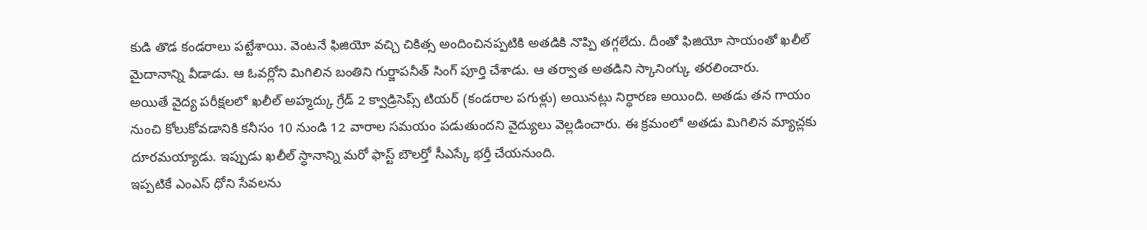కుడి తొడ కండరాలు పట్టేశాయి. వెంటనే ఫిజియో వచ్చి చికిత్స అందించినప్పటికి అతడికి నొప్పి తగ్గలేదు. దీంతో ఫిజియో సాయంతో ఖలీల్ మైదానాన్ని వీడాడు. ఆ ఓవర్లోని మిగిలిన బంతిని గుర్జాపనీత్ సింగ్ పూర్తి చేశాడు. ఆ తర్వాత అతడిని స్కానింగ్కు తరలించారు.
అయితే వైద్య పరీక్షలలో ఖలీల్ అహ్మద్కు గ్రేడ్ 2 క్వాడ్రిసెప్స్ టియర్ (కండరాల పగుళ్లు) అయినట్లు నిర్ధారణ అయింది. అతడు తన గాయం నుంచి కోలుకోవడానికి కనీసం 10 నుండి 12 వారాల సమయం పడుతుందని వైద్యులు వెల్లడించారు. ఈ క్రమంలో అతడు మిగిలిన మ్యాచ్లకు దూరమయ్యాడు. ఇప్పుడు ఖలీల్ స్ధానాన్ని మరో ఫాస్ట్ బౌలర్తో సీఎస్కే భర్తీ చేయనుంది.
ఇప్పటికే ఎంఎస్ ధోని సేవలను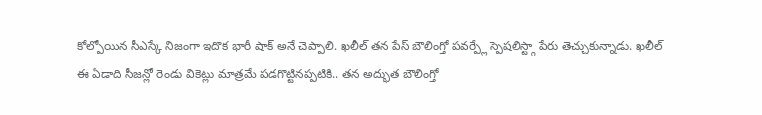కోల్పోయిన సీఎస్కే నిజంగా ఇదొక భారీ షాక్ అనే చెప్పాలి. ఖలీల్ తన పేస్ బౌలింగ్తో పవర్ప్లే స్పెషలిస్ట్గా పేరు తెచ్చుకున్నాడు. ఖలీల్ ఈ ఏడాది సీజన్లో రెండు వికెట్లు మాత్రమే పడగొట్టినప్పటికి.. తన అద్భుత బౌలింగ్తో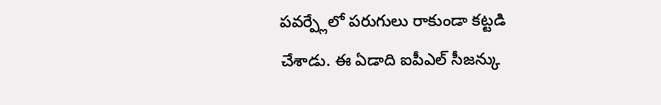పవర్ప్లేలో పరుగులు రాకుండా కట్టడి చేశాడు. ఈ ఏడాది ఐపీఎల్ సీజన్కు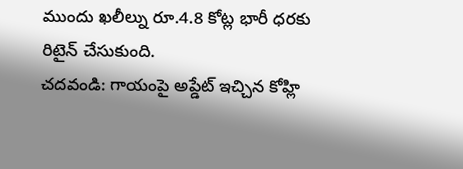ముందు ఖలీల్ను రూ.4.8 కోట్ల భారీ ధరకు రిటైన్ చేసుకుంది.
చదవండి: గాయంపై అప్డేట్ ఇచ్చిన కోహ్లి